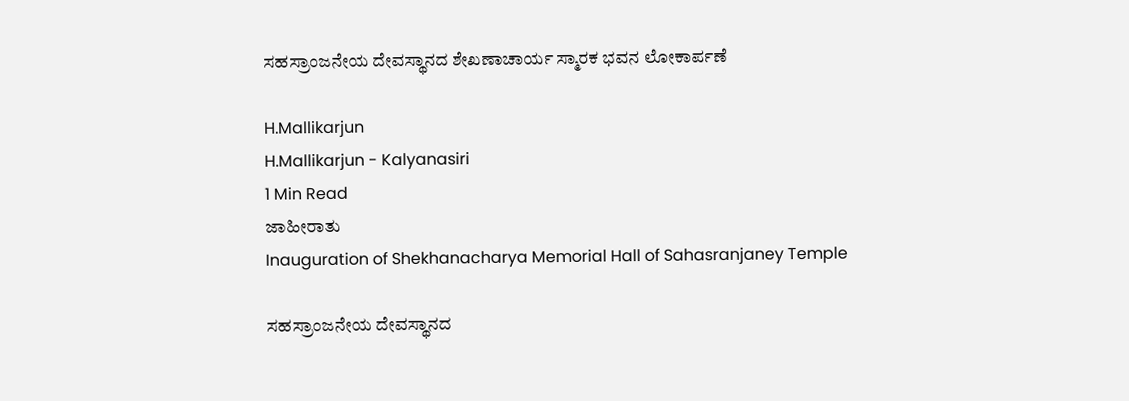ಸಹಸ್ರಾಂಜನೇಯ ದೇವಸ್ಥಾನದ ಶೇಖಣಾಚಾರ್ಯ ಸ್ಮಾರಕ ಭವನ ಲೋಕಾರ್ಪಣೆ

H.Mallikarjun
H.Mallikarjun - Kalyanasiri
1 Min Read
ಜಾಹೀರಾತು
Inauguration of Shekhanacharya Memorial Hall of Sahasranjaney Temple

ಸಹಸ್ರಾಂಜನೇಯ ದೇವಸ್ಥಾನದ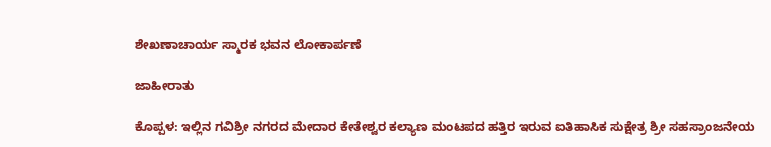ಶೇಖಣಾಚಾರ್ಯ ಸ್ಮಾರಕ ಭವನ ಲೋಕಾರ್ಪಣೆ

ಜಾಹೀರಾತು

ಕೊಪ್ಪಳ: ಇಲ್ಲಿನ ಗವಿಶ್ರೀ ನಗರದ ಮೇದಾರ ಕೇತೇಶ್ವರ ಕಲ್ಯಾಣ ಮಂಟಪದ ಹತ್ತಿರ ಇರುವ ಐತಿಹಾಸಿಕ ಸುಕ್ಷೇತ್ರ ಶ್ರೀ ಸಹಸ್ರಾಂಜನೇಯ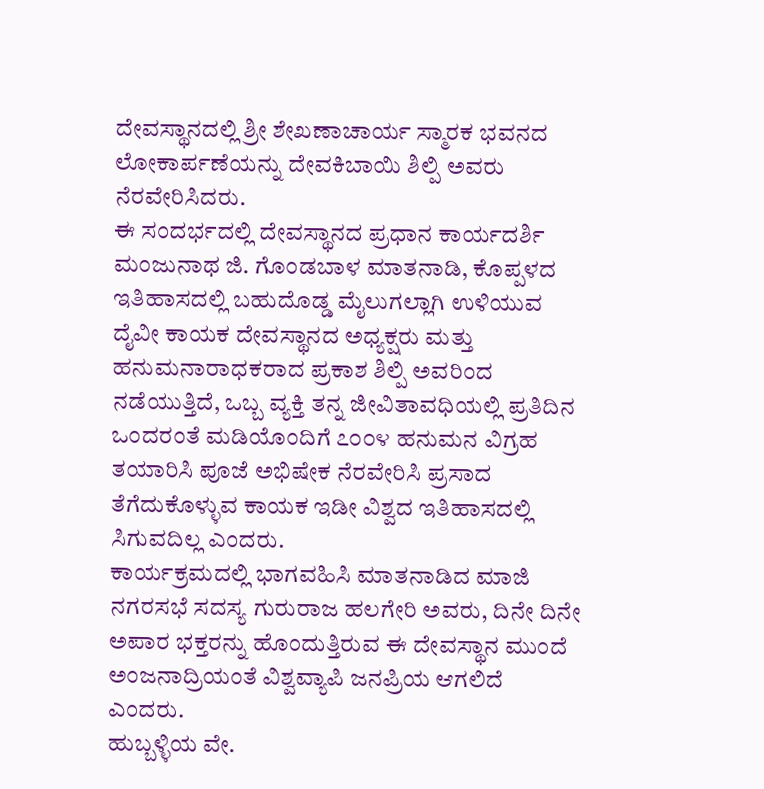ದೇವಸ್ಥಾನದಲ್ಲಿ ಶ್ರೀ ಶೇಖಣಾಚಾರ್ಯ ಸ್ಮಾರಕ ಭವನದ ಲೋಕಾರ್ಪಣೆಯನ್ನು ದೇವಕಿಬಾಯಿ ಶಿಲ್ಪಿ ಅವರು ನೆರವೇರಿಸಿದರು.
ಈ ಸಂದರ್ಭದಲ್ಲಿ ದೇವಸ್ಥಾನದ ಪ್ರಧಾನ ಕಾರ್ಯದರ್ಶಿ ಮಂಜುನಾಥ ಜಿ. ಗೊಂಡಬಾಳ ಮಾತನಾಡಿ, ಕೊಪ್ಪಳದ ಇತಿಹಾಸದಲ್ಲಿ ಬಹುದೊಡ್ಡ ಮೈಲುಗಲ್ಲಾಗಿ ಉಳಿಯುವ ದೈವೀ ಕಾಯಕ ದೇವಸ್ಥಾನದ ಅಧ್ಯಕ್ಷರು ಮತ್ತು ಹನುಮನಾರಾಧಕರಾದ ಪ್ರಕಾಶ ಶಿಲ್ಪಿ ಅವರಿಂದ ನಡೆಯುತ್ತಿದೆ, ಒಬ್ಬ ವ್ಯಕ್ತಿ ತನ್ನ ಜೀವಿತಾವಧಿಯಲ್ಲಿ ಪ್ರತಿದಿನ ಒಂದರಂತೆ ಮಡಿಯೊಂದಿಗೆ ೭೦೦೪ ಹನುಮನ ವಿಗ್ರಹ ತಯಾರಿಸಿ ಪೂಜೆ ಅಭಿಷೇಕ ನೆರವೇರಿಸಿ ಪ್ರಸಾದ ತೆಗೆದುಕೊಳ್ಳುವ ಕಾಯಕ ಇಡೀ ವಿಶ್ವದ ಇತಿಹಾಸದಲ್ಲಿ ಸಿಗುವದಿಲ್ಲ ಎಂದರು.
ಕಾರ್ಯಕ್ರಮದಲ್ಲಿ ಭಾಗವಹಿಸಿ ಮಾತನಾಡಿದ ಮಾಜಿ ನಗರಸಭೆ ಸದಸ್ಯ ಗುರುರಾಜ ಹಲಗೇರಿ ಅವರು, ದಿನೇ ದಿನೇ ಅಪಾರ ಭಕ್ತರನ್ನು ಹೊಂದುತ್ತಿರುವ ಈ ದೇವಸ್ಥಾನ ಮುಂದೆ ಅಂಜನಾದ್ರಿಯಂತೆ ವಿಶ್ವವ್ಯಾಪಿ ಜನಪ್ರಿಯ ಆಗಲಿದೆ ಎಂದರು.
ಹುಬ್ಬಳ್ಳಿಯ ವೇ.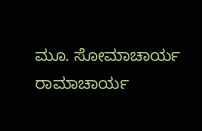ಮೂ. ಸೋಮಾಚಾರ್ಯ ರಾಮಾಚಾರ್ಯ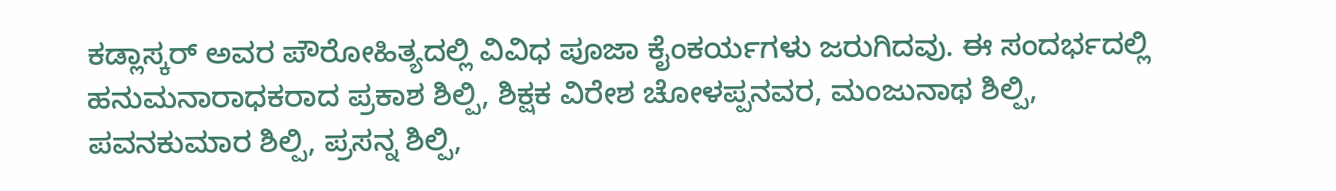ಕಡ್ಲಾಸ್ಕರ್ ಅವರ ಪೌರೋಹಿತ್ಯದಲ್ಲಿ ವಿವಿಧ ಪೂಜಾ ಕೈಂಕರ್ಯಗಳು ಜರುಗಿದವು. ಈ ಸಂದರ್ಭದಲ್ಲಿ ಹನುಮನಾರಾಧಕರಾದ ಪ್ರಕಾಶ ಶಿಲ್ಪಿ, ಶಿಕ್ಷಕ ವಿರೇಶ ಚೋಳಪ್ಪನವರ, ಮಂಜುನಾಥ ಶಿಲ್ಪಿ, ಪವನಕುಮಾರ ಶಿಲ್ಪಿ, ಪ್ರಸನ್ನ ಶಿಲ್ಪಿ,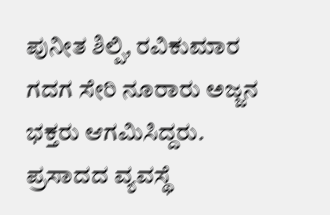ಪುನೀತ ಶಿಲ್ಪಿ, ರವಿಕುಮಾರ ಗದಗ ಸೇರಿ ನೂರಾರು ಅಜ್ಜನ ಭಕ್ತರು ಆಗಮಿಸಿದ್ದರು. ಪ್ರಸಾದದ ವ್ಯವಸ್ಥೆ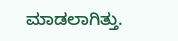ಮಾಡಲಾಗಿತ್ತು.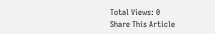Total Views: 0
Share This Article